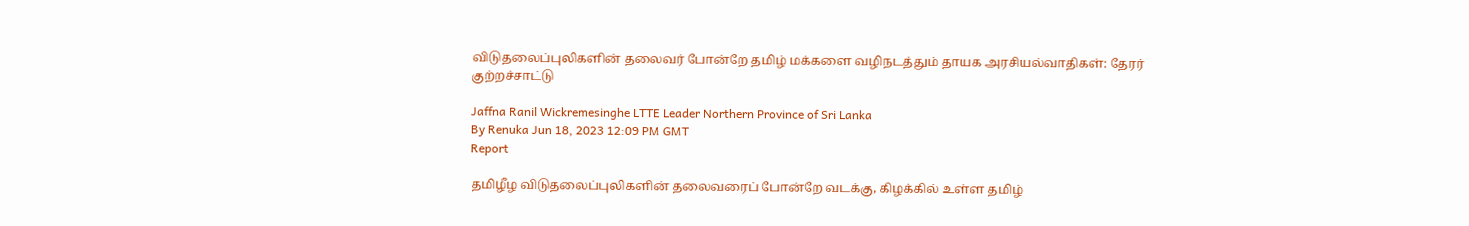விடுதலைப்புலிகளின் தலைவர் போன்றே தமிழ் மக்களை வழிநடத்தும் தாயக அரசியல்வாதிகள்: தேரர் குற்றச்சாட்டு

Jaffna Ranil Wickremesinghe LTTE Leader Northern Province of Sri Lanka
By Renuka Jun 18, 2023 12:09 PM GMT
Report

தமிழீழ விடுதலைப்புலிகளின் தலைவரைப் போன்றே வடக்கு, கிழக்கில் உள்ள தமிழ்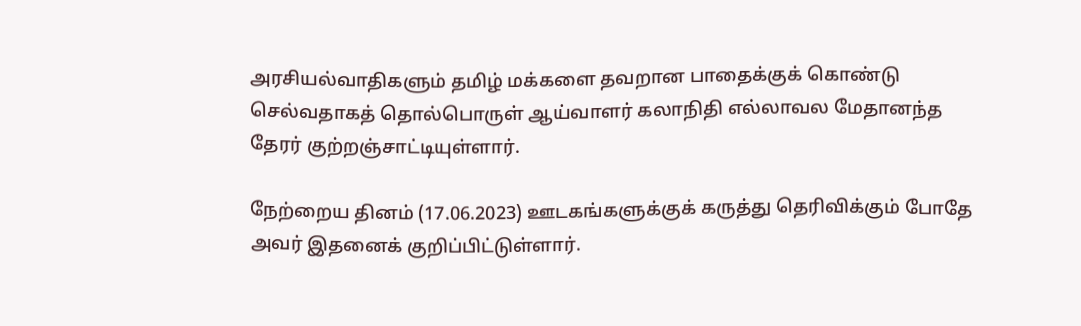அரசியல்வாதிகளும் தமிழ் மக்களை தவறான பாதைக்குக் கொண்டு செல்வதாகத் தொல்பொருள் ஆய்வாளர் கலாநிதி எல்லாவல மேதானந்த தேரர் குற்றஞ்சாட்டியுள்ளார்.

நேற்றைய தினம் (17.06.2023) ஊடகங்களுக்குக் கருத்து தெரிவிக்கும் போதே அவர் இதனைக் குறிப்பிட்டுள்ளார்.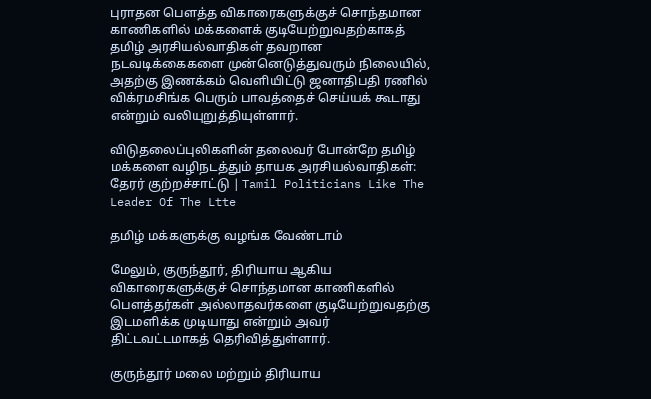புராதன பௌத்த விகாரைகளுக்குச் சொந்தமான காணிகளில் மக்களைக் குடியேற்றுவதற்காகத் தமிழ் அரசியல்வாதிகள் தவறான நடவடிக்கைகளை முன்னெடுத்துவரும் நிலையில், அதற்கு இணக்கம் வெளியிட்டு ஜனாதிபதி ரணில் விக்ரமசிங்க பெரும் பாவத்தைச் செய்யக் கூடாது என்றும் வலியுறுத்தியுள்ளார்.

விடுதலைப்புலிகளின் தலைவர் போன்றே தமிழ் மக்களை வழிநடத்தும் தாயக அரசியல்வாதிகள்: தேரர் குற்றச்சாட்டு | Tamil Politicians Like The Leader Of The Ltte

தமிழ் மக்களுக்கு வழங்க வேண்டாம்

மேலும், குருந்தூர், திரியாய ஆகிய விகாரைகளுக்குச் சொந்தமான காணிகளில் பௌத்தர்கள் அல்லாதவர்களை குடியேற்றுவதற்கு இடமளிக்க முடியாது என்றும் அவர் திட்டவட்டமாகத் தெரிவித்துள்ளார்.

குருந்தூர் மலை மற்றும் திரியாய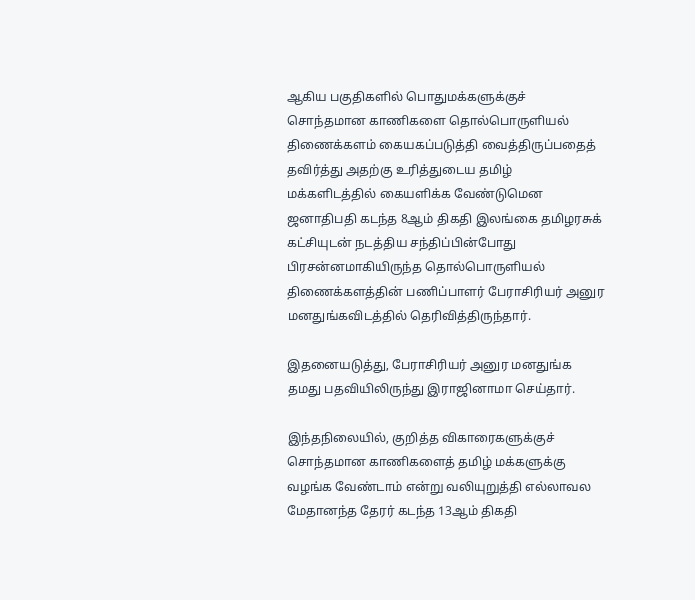ஆகிய பகுதிகளில் பொதுமக்களுக்குச் சொந்தமான காணிகளை தொல்பொருளியல் திணைக்களம் கையகப்படுத்தி வைத்திருப்பதைத் தவிர்த்து அதற்கு உரித்துடைய தமிழ் மக்களிடத்தில் கையளிக்க வேண்டுமென ஜனாதிபதி கடந்த 8ஆம் திகதி இலங்கை தமிழரசுக் கட்சியுடன் நடத்திய சந்திப்பின்போது பிரசன்னமாகியிருந்த தொல்பொருளியல் திணைக்களத்தின் பணிப்பாளர் பேராசிரியர் அனுர மனதுங்கவிடத்தில் தெரிவித்திருந்தார்.

இதனையடுத்து, பேராசிரியர் அனுர மனதுங்க தமது பதவியிலிருந்து இராஜினாமா செய்தார்.

இந்தநிலையில், குறித்த விகாரைகளுக்குச் சொந்தமான காணிகளைத் தமிழ் மக்களுக்கு வழங்க வேண்டாம் என்று வலியுறுத்தி எல்லாவல மேதானந்த தேரர் கடந்த 13ஆம் திகதி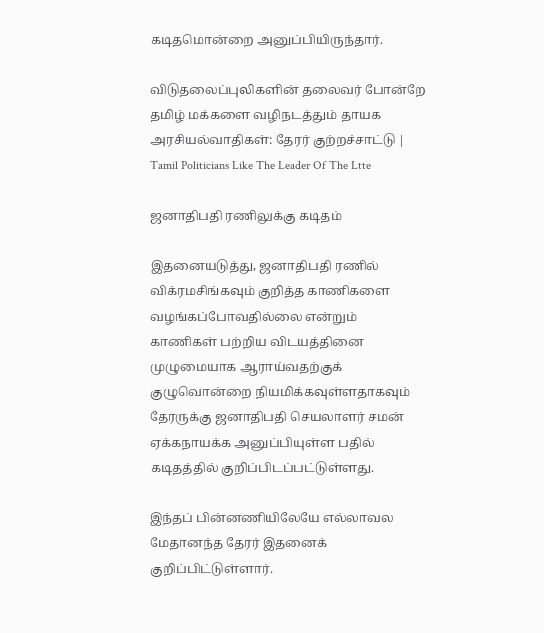கடிதமொன்றை அனுப்பியிருந்தார்.

விடுதலைப்புலிகளின் தலைவர் போன்றே தமிழ் மக்களை வழிநடத்தும் தாயக அரசியல்வாதிகள்: தேரர் குற்றச்சாட்டு | Tamil Politicians Like The Leader Of The Ltte

ஜனாதிபதி ரணிலுக்கு கடிதம்

இதனையடுத்து, ஜனாதிபதி ரணில் விக்ரமசிங்கவும் குறித்த காணிகளை வழங்கப்போவதில்லை என்றும் காணிகள் பற்றிய விடயத்தினை முழுமையாக ஆராய்வதற்குக் குழுவொன்றை நியமிக்கவுள்ளதாகவும் தேரருக்கு ஜனாதிபதி செயலாளர் சமன் ஏக்கநாயக்க அனுப்பியுள்ள பதில் கடிதத்தில் குறிப்பிடப்பட்டுள்ளது.

இந்தப் பின்னணியிலேயே எல்லாவல மேதானந்த தேரர் இதனைக் குறிப்பிட்டுள்ளார்.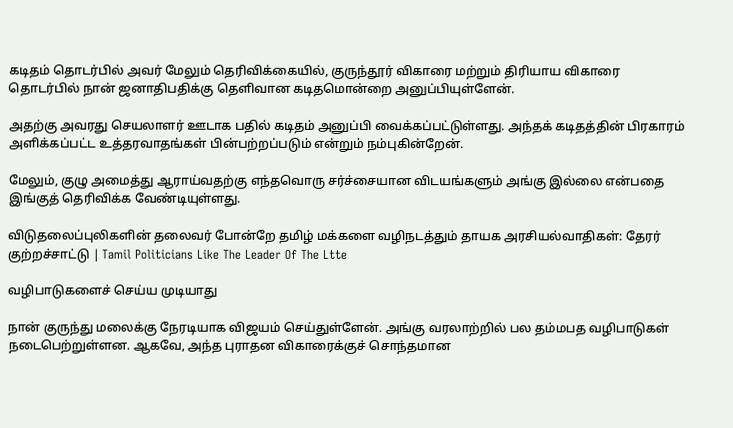கடிதம் தொடர்பில் அவர் மேலும் தெரிவிக்கையில், குருந்தூர் விகாரை மற்றும் திரியாய விகாரை தொடர்பில் நான் ஜனாதிபதிக்கு தெளிவான கடிதமொன்றை அனுப்பியுள்ளேன்.

அதற்கு அவரது செயலாளர் ஊடாக பதில் கடிதம் அனுப்பி வைக்கப்பட்டுள்ளது. அந்தக் கடிதத்தின் பிரகாரம் அளிக்கப்பட்ட உத்தரவாதங்கள் பின்பற்றப்படும் என்றும் நம்புகின்றேன்.

மேலும், குழு அமைத்து ஆராய்வதற்கு எந்தவொரு சர்ச்சையான விடயங்களும் அங்கு இல்லை என்பதை இங்குத் தெரிவிக்க வேண்டியுள்ளது.

விடுதலைப்புலிகளின் தலைவர் போன்றே தமிழ் மக்களை வழிநடத்தும் தாயக அரசியல்வாதிகள்: தேரர் குற்றச்சாட்டு | Tamil Politicians Like The Leader Of The Ltte

வழிபாடுகளைச் செய்ய முடியாது

நான் குருந்து மலைக்கு நேரடியாக விஜயம் செய்துள்ளேன். அங்கு வரலாற்றில் பல தம்மபத வழிபாடுகள் நடைபெற்றுள்ளன. ஆகவே, அந்த புராதன விகாரைக்குச் சொந்தமான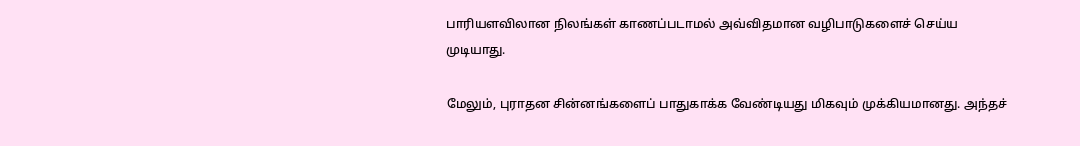பாரியளவிலான நிலங்கள் காணப்படாமல் அவ்விதமான வழிபாடுகளைச் செய்ய முடியாது.

மேலும், புராதன சின்னங்களைப் பாதுகாக்க வேண்டியது மிகவும் முக்கியமானது. அந்தச்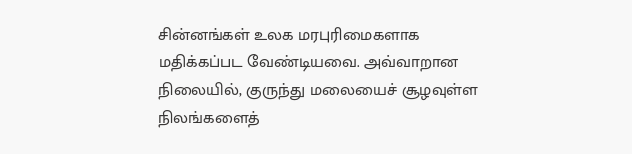சின்னங்கள் உலக மரபுரிமைகளாக மதிக்கப்பட வேண்டியவை. அவ்வாறான நிலையில், குருந்து மலையைச் சூழவுள்ள நிலங்களைத்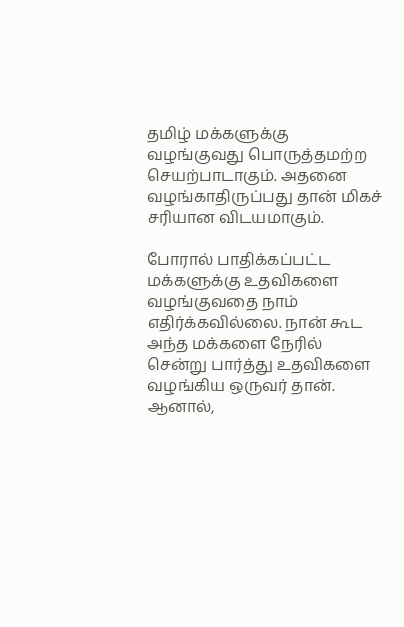தமிழ் மக்களுக்கு வழங்குவது பொருத்தமற்ற செயற்பாடாகும். அதனை வழங்காதிருப்பது தான் மிகச் சரியான விடயமாகும்.

போரால் பாதிக்கப்பட்ட மக்களுக்கு உதவிகளை வழங்குவதை நாம் எதிர்க்கவில்லை. நான் கூட அந்த மக்களை நேரில் சென்று பார்த்து உதவிகளை வழங்கிய ஒருவர் தான். ஆனால்,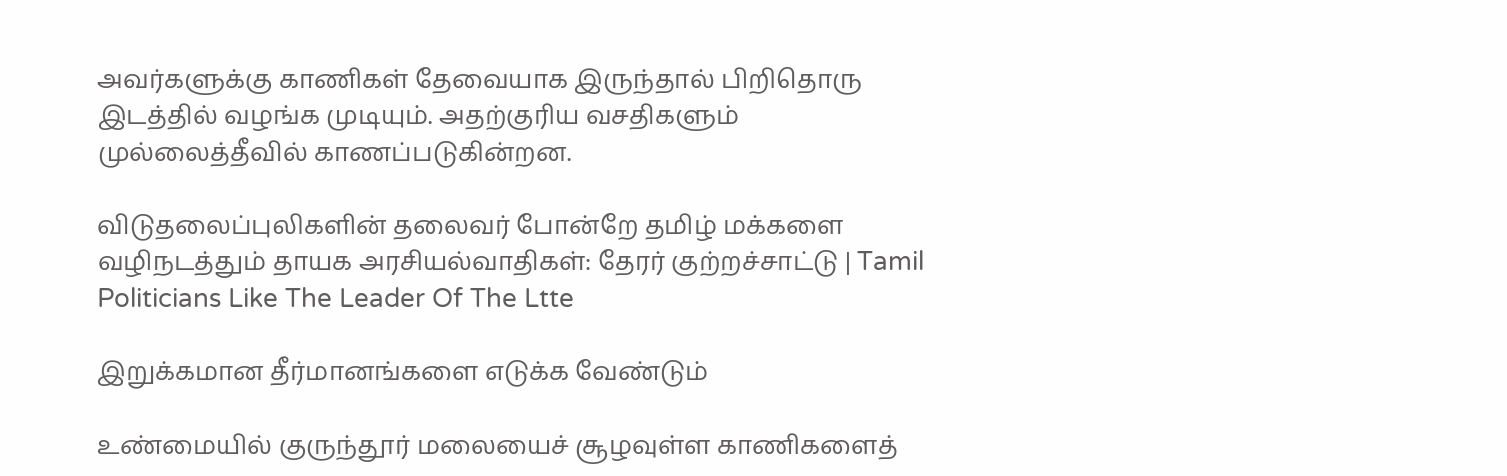அவர்களுக்கு காணிகள் தேவையாக இருந்தால் பிறிதொரு இடத்தில் வழங்க முடியும். அதற்குரிய வசதிகளும் முல்லைத்தீவில் காணப்படுகின்றன.

விடுதலைப்புலிகளின் தலைவர் போன்றே தமிழ் மக்களை வழிநடத்தும் தாயக அரசியல்வாதிகள்: தேரர் குற்றச்சாட்டு | Tamil Politicians Like The Leader Of The Ltte

இறுக்கமான தீர்மானங்களை எடுக்க வேண்டும்

உண்மையில் குருந்தூர் மலையைச் சூழவுள்ள காணிகளைத்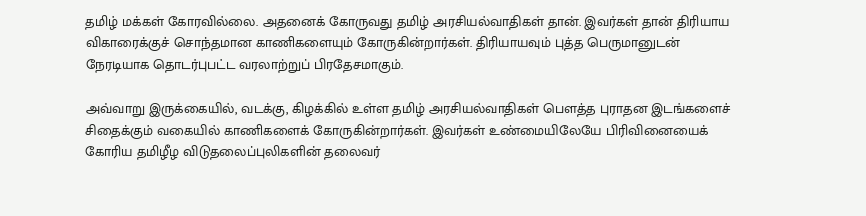தமிழ் மக்கள் கோரவில்லை. அதனைக் கோருவது தமிழ் அரசியல்வாதிகள் தான். இவர்கள் தான் திரியாய விகாரைக்குச் சொந்தமான காணிகளையும் கோருகின்றார்கள். திரியாயவும் புத்த பெருமானுடன் நேரடியாக தொடர்புபட்ட வரலாற்றுப் பிரதேசமாகும்.

அவ்வாறு இருக்கையில், வடக்கு, கிழக்கில் உள்ள தமிழ் அரசியல்வாதிகள் பௌத்த புராதன இடங்களைச் சிதைக்கும் வகையில் காணிகளைக் கோருகின்றார்கள். இவர்கள் உண்மையிலேயே பிரிவினையைக் கோரிய தமிழீழ விடுதலைப்புலிகளின் தலைவர்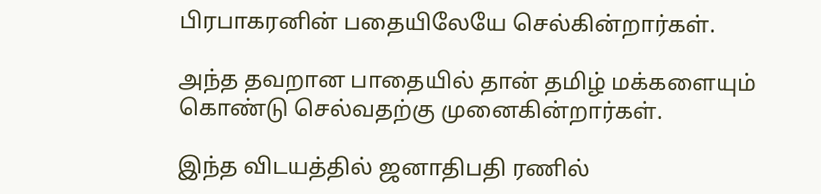பிரபாகரனின் பதையிலேயே செல்கின்றார்கள்.

அந்த தவறான பாதையில் தான் தமிழ் மக்களையும் கொண்டு செல்வதற்கு முனைகின்றார்கள்.

இந்த விடயத்தில் ஜனாதிபதி ரணில்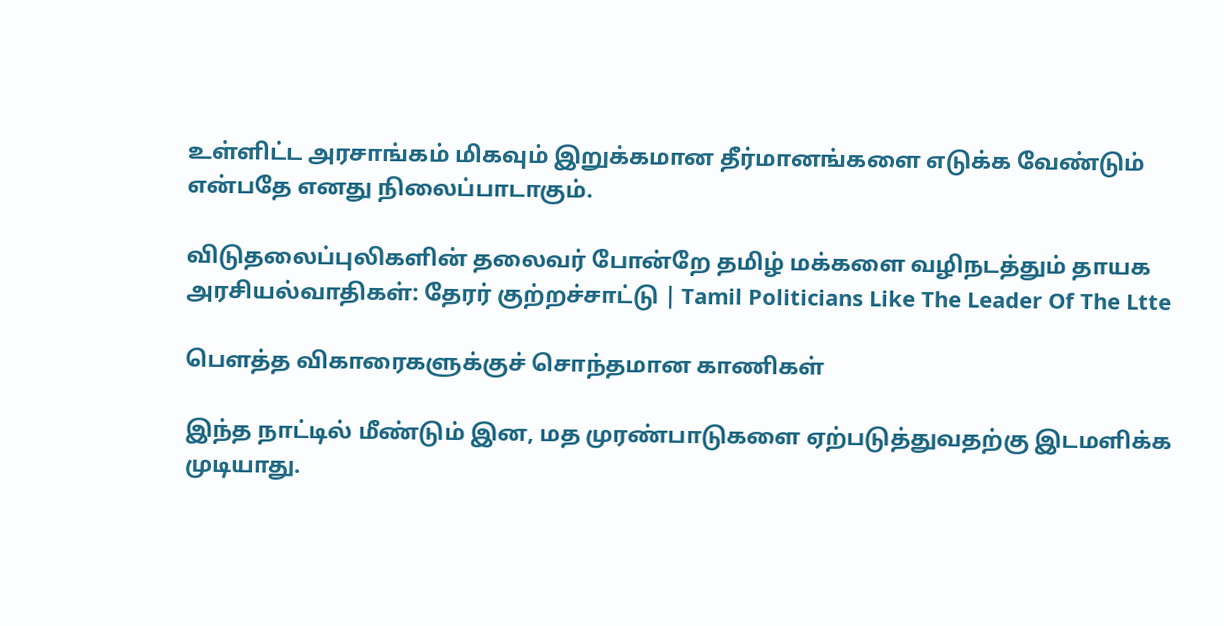உள்ளிட்ட அரசாங்கம் மிகவும் இறுக்கமான தீர்மானங்களை எடுக்க வேண்டும் என்பதே எனது நிலைப்பாடாகும்.

விடுதலைப்புலிகளின் தலைவர் போன்றே தமிழ் மக்களை வழிநடத்தும் தாயக அரசியல்வாதிகள்: தேரர் குற்றச்சாட்டு | Tamil Politicians Like The Leader Of The Ltte

பெளத்த விகாரைகளுக்குச் சொந்தமான காணிகள்

இந்த நாட்டில் மீண்டும் இன, மத முரண்பாடுகளை ஏற்படுத்துவதற்கு இடமளிக்க முடியாது.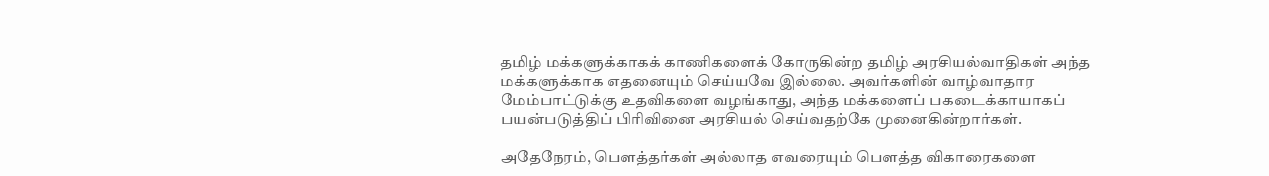தமிழ் மக்களுக்காகக் காணிகளைக் கோருகின்ற தமிழ் அரசியல்வாதிகள் அந்த மக்களுக்காக எதனையும் செய்யவே இல்லை. அவர்களின் வாழ்வாதார மேம்பாட்டுக்கு உதவிகளை வழங்காது, அந்த மக்களைப் பகடைக்காயாகப் பயன்படுத்திப் பிரிவினை அரசியல் செய்வதற்கே முனைகின்றார்கள்.

அதேநேரம், பௌத்தர்கள் அல்லாத எவரையும் பௌத்த விகாரைகளை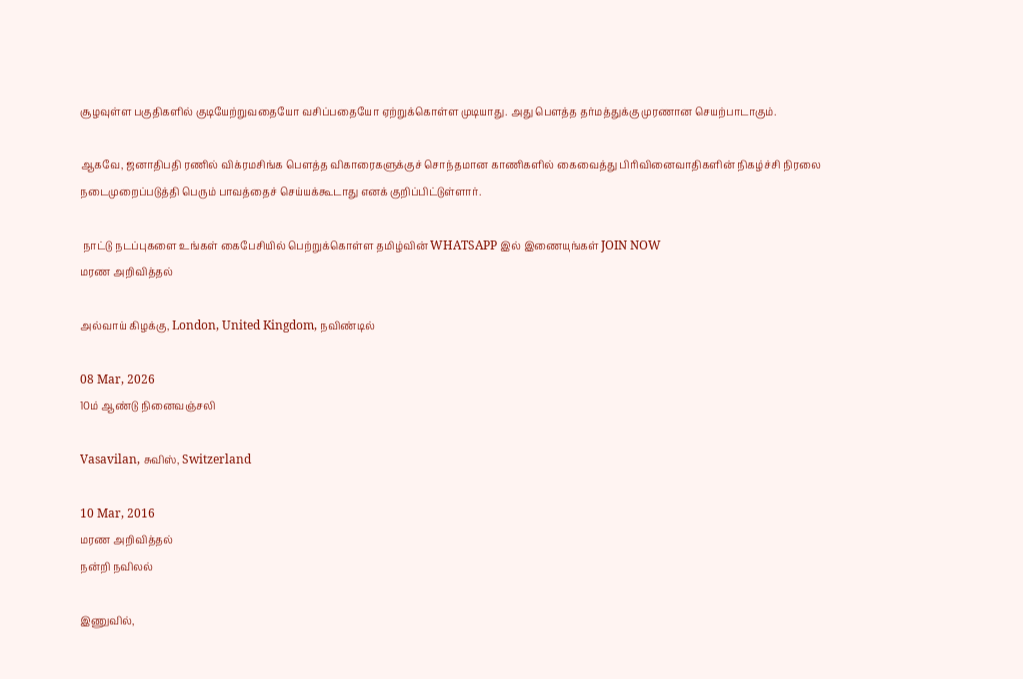சூழவுள்ள பகுதிகளில் குடியேற்றுவதையோ வசிப்பதையோ ஏற்றுக்கொள்ள முடியாது. அது பௌத்த தர்மத்துக்கு முரணான செயற்பாடாகும்.

ஆகவே, ஜனாதிபதி ரணில் விக்ரமசிங்க பெளத்த விகாரைகளுக்குச் சொந்தமான காணிகளில் கைவைத்து பிரிவினைவாதிகளின் நிகழ்ச்சி நிரலை நடைமுறைப்படுத்தி பெரும் பாவத்தைச் செய்யக்கூடாது எனக் குறிப்பிட்டுள்ளார்.

 நாட்டு நடப்புகளை உங்கள் கைபேசியில் பெற்றுக்கொள்ள தமிழ்வின் WHATSAPP இல் இணையுங்கள் JOIN NOW
மரண அறிவித்தல்

அல்வாய் கிழக்கு, London, United Kingdom, நவிண்டில்

08 Mar, 2026
10ம் ஆண்டு நினைவஞ்சலி

Vasavilan, சுவிஸ், Switzerland

10 Mar, 2016
மரண அறிவித்தல்
நன்றி நவிலல்

இணுவில்,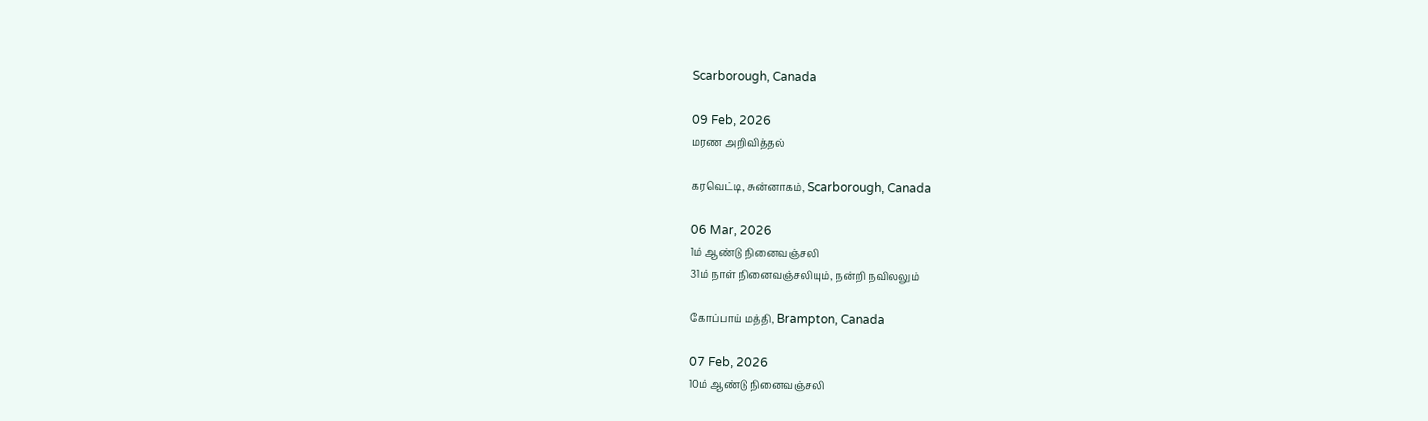Scarborough, Canada

09 Feb, 2026
மரண அறிவித்தல்

கரவெட்டி, சுன்னாகம், Scarborough, Canada

06 Mar, 2026
1ம் ஆண்டு நினைவஞ்சலி
31ம் நாள் நினைவஞ்சலியும், நன்றி நவிலலும்

கோப்பாய் மத்தி, Brampton, Canada

07 Feb, 2026
10ம் ஆண்டு நினைவஞ்சலி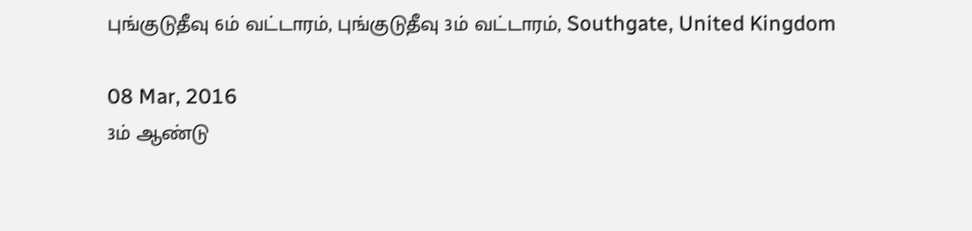புங்குடுதீவு 6ம் வட்டாரம், புங்குடுதீவு 3ம் வட்டாரம், Southgate, United Kingdom

08 Mar, 2016
3ம் ஆண்டு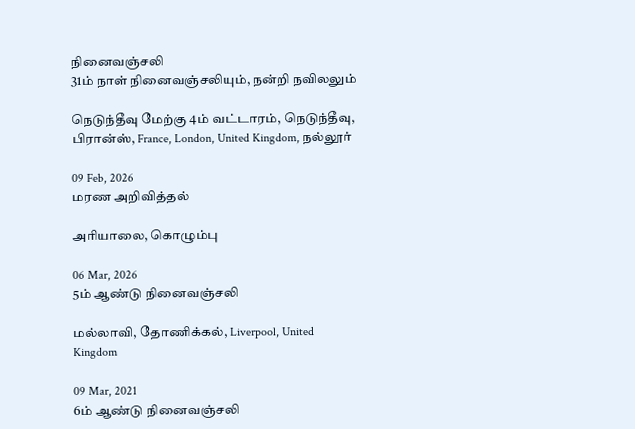நினைவஞ்சலி
31ம் நாள் நினைவஞ்சலியும், நன்றி நவிலலும்

நெடுந்தீவு மேற்கு 4ம் வட்டாரம், நெடுந்தீவு, பிரான்ஸ், France, London, United Kingdom, நல்லூர்

09 Feb, 2026
மரண அறிவித்தல்

அரியாலை, கொழும்பு

06 Mar, 2026
5ம் ஆண்டு நினைவஞ்சலி

மல்லாவி, தோணிக்கல், Liverpool, United Kingdom

09 Mar, 2021
6ம் ஆண்டு நினைவஞ்சலி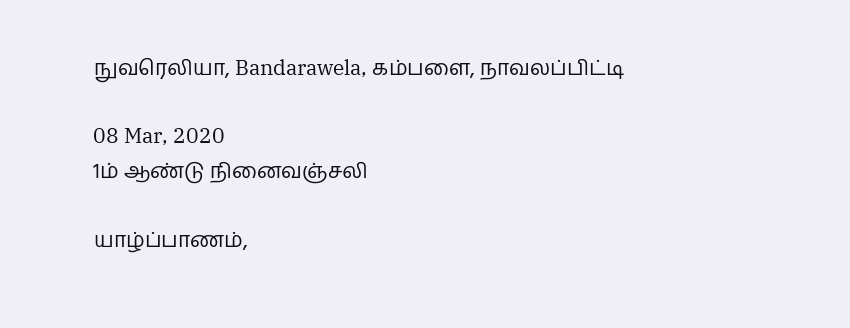நுவரெலியா, Bandarawela, கம்பளை, நாவலப்பிட்டி

08 Mar, 2020
1ம் ஆண்டு நினைவஞ்சலி

யாழ்ப்பாணம்,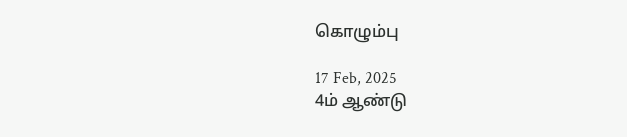கொழும்பு

17 Feb, 2025
4ம் ஆண்டு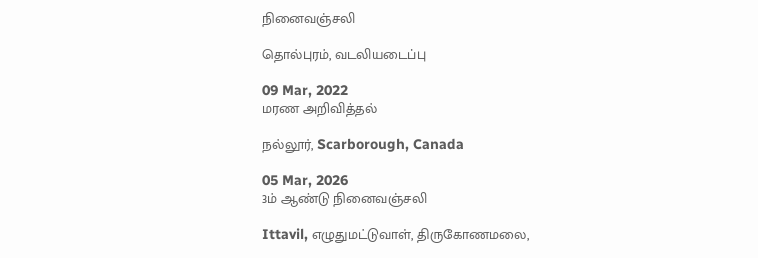நினைவஞ்சலி

தொல்புரம், வடலியடைப்பு

09 Mar, 2022
மரண அறிவித்தல்

நல்லூர், Scarborough, Canada

05 Mar, 2026
3ம் ஆண்டு நினைவஞ்சலி

Ittavil, எழுதுமட்டுவாள், திருகோணமலை,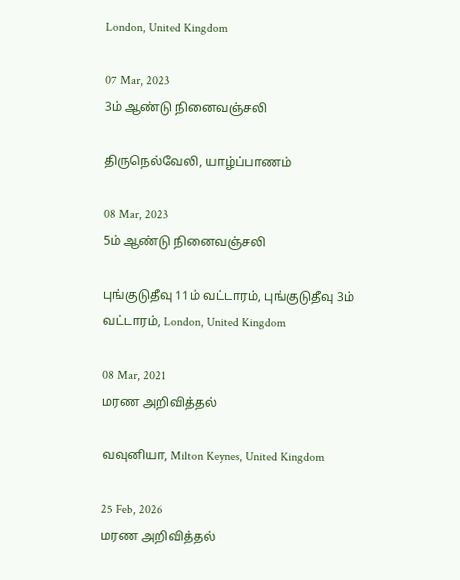London, United Kingdom

07 Mar, 2023
3ம் ஆண்டு நினைவஞ்சலி

திருநெல்வேலி, யாழ்ப்பாணம்

08 Mar, 2023
5ம் ஆண்டு நினைவஞ்சலி

புங்குடுதீவு 11ம் வட்டாரம், புங்குடுதீவு 3ம் வட்டாரம், London, United Kingdom

08 Mar, 2021
மரண அறிவித்தல்

வவுனியா, Milton Keynes, United Kingdom

25 Feb, 2026
மரண அறிவித்தல்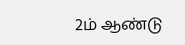2ம் ஆண்டு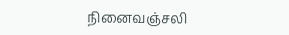நினைவஞ்சலி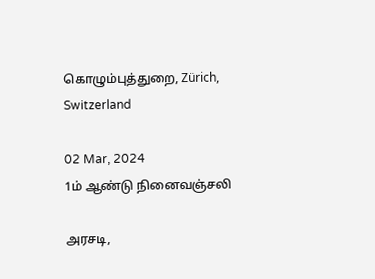கொழும்புத்துறை, Zürich, Switzerland

02 Mar, 2024
1ம் ஆண்டு நினைவஞ்சலி

அரசடி,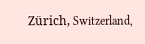Zürich, Switzerland,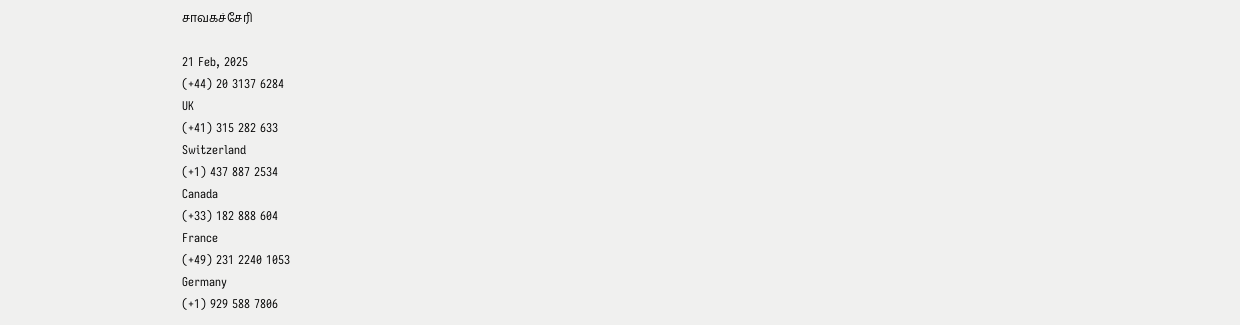சாவகச்சேரி

21 Feb, 2025
(+44) 20 3137 6284
UK
(+41) 315 282 633
Switzerland
(+1) 437 887 2534
Canada
(+33) 182 888 604
France
(+49) 231 2240 1053
Germany
(+1) 929 588 7806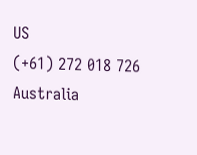US
(+61) 272 018 726
Australia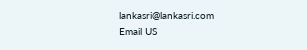lankasri@lankasri.com
Email US